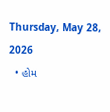Thursday, May 28, 2026
  • હોમ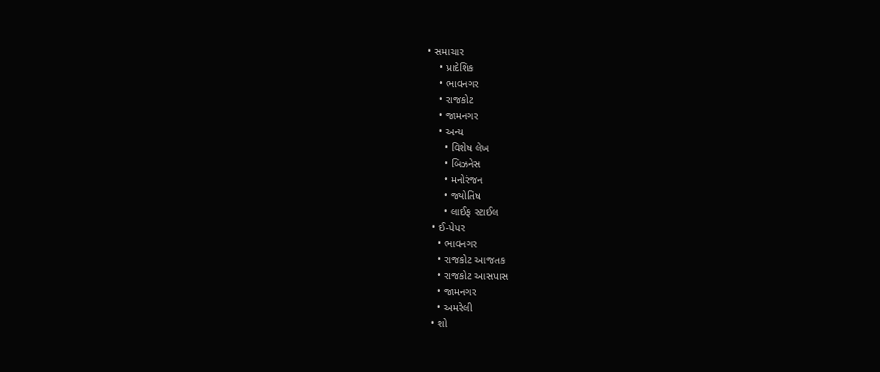• સમાચાર
    • પ્રાદેશિક
    • ભાવનગર
    • રાજકોટ
    • જામનગર
    • અન્ય
      • વિશેષ લેખ
      • બિઝનેસ
      • મનોરંજન
      • જ્યોતિષ
      • લાઈફ સ્ટાઈલ
  • ઈ-પેપર
    • ભાવનગર
    • રાજકોટ આજતક
    • રાજકોટ આસપાસ
    • જામનગર
    • અમરેલી
  • શો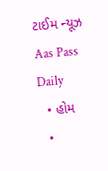ટાઈમ ન્યૂઝ
Aas Pass Daily
  • હોમ
  •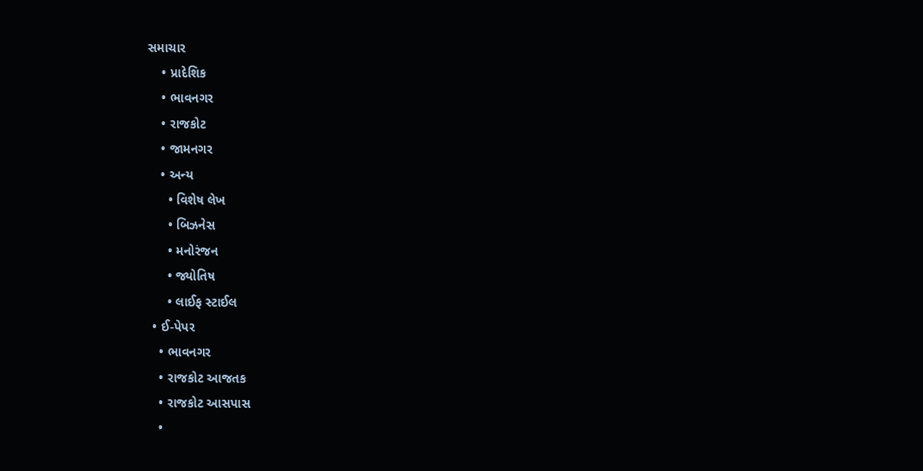સમાચાર
    • પ્રાદેશિક
    • ભાવનગર
    • રાજકોટ
    • જામનગર
    • અન્ય
      • વિશેષ લેખ
      • બિઝનેસ
      • મનોરંજન
      • જ્યોતિષ
      • લાઈફ સ્ટાઈલ
  • ઈ-પેપર
    • ભાવનગર
    • રાજકોટ આજતક
    • રાજકોટ આસપાસ
    •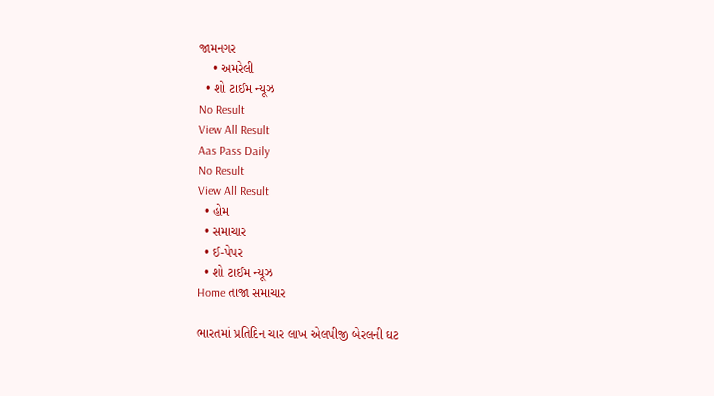જામનગર
    • અમરેલી
  • શો ટાઈમ ન્યૂઝ
No Result
View All Result
Aas Pass Daily
No Result
View All Result
  • હોમ
  • સમાચાર
  • ઈ-પેપર
  • શો ટાઈમ ન્યૂઝ
Home તાજા સમાચાર

ભારતમાં પ્રતિદિન ચાર લાખ એલપીજી બેરલની ઘટ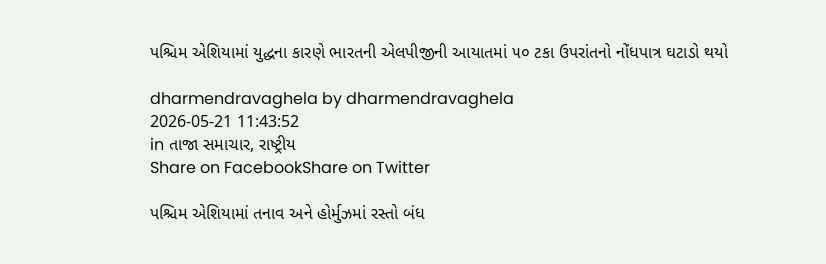પશ્ચિમ એશિયામાં યુદ્ધના કારણે ભારતની એલપીજીની આયાતમાં ૫૦ ટકા ઉપરાંતનો નોંધપાત્ર ઘટાડો થયો

dharmendravaghela by dharmendravaghela
2026-05-21 11:43:52
in તાજા સમાચાર, રાષ્ટ્રીય
Share on FacebookShare on Twitter

પશ્ચિમ એશિયામાં તનાવ અને હોર્મુઝમાં રસ્તો બંધ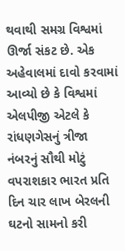થવાથી સમગ્ર વિશ્વમાં ઊર્જા સંકટ છે. એક અહેવાલમાં દાવો કરવામાં આવ્યો છે કે વિશ્વમાં એલપીજી એટલે કે રાંધણગેસનું ત્રીજા નંબરનું સૌથી મોટું વપરાશકાર ભારત પ્રતિ દિન ચાર લાખ બેરલની ઘટનો સામનો કરી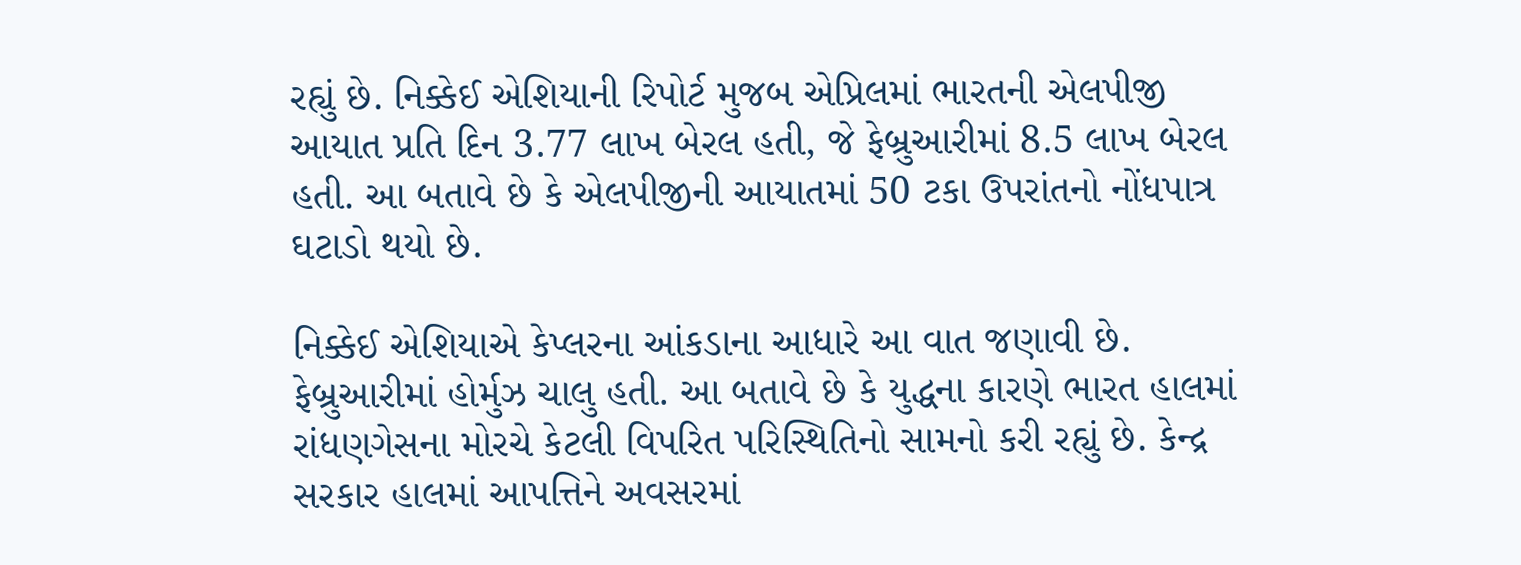રહ્યું છે. નિક્કેઈ એશિયાની રિપોર્ટ મુજબ એપ્રિલમાં ભારતની એલપીજી આયાત પ્રતિ દિન 3.77 લાખ બેરલ હતી, જે ફેબ્રુઆરીમાં 8.5 લાખ બેરલ હતી. આ બતાવે છે કે એલપીજીની આયાતમાં 50 ટકા ઉપરાંતનો નોંધપાત્ર ઘટાડો થયો છે.

નિક્કેઈ એશિયાએ કેપ્લરના આંકડાના આધારે આ વાત જણાવી છે. ફેબ્રુઆરીમાં હોર્મુઝ ચાલુ હતી. આ બતાવે છે કે યુદ્ધના કારણે ભારત હાલમાં રાંધણગેસના મોરચે કેટલી વિપરિત પરિસ્થિતિનો સામનો કરી રહ્યું છે. કેન્દ્ર સરકાર હાલમાં આપત્તિને અવસરમાં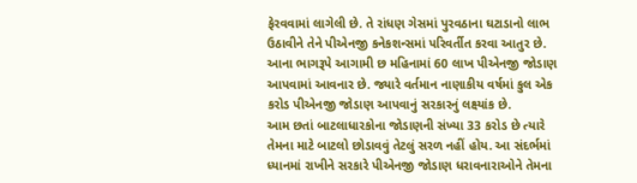ફેરવવામાં લાગેલી છે. તે રાંધણ ગેસમાં પુરવઠાના ઘટાડાનો લાભ ઉઠાવીને તેને પીએનજી કનેકશન્સમાં પરિવર્તીત કરવા આતુર છે. આના ભાગરૂપે આગામી છ મહિનામાં 60 લાખ પીએનજી જોડાણ આપવામાં આવનાર છે. જ્યારે વર્તમાન નાણાકીય વર્ષમાં કુલ એક કરોડ પીએનજી જોડાણ આપવાનું સરકારનું લક્ષ્યાંક છે.
આમ છતાં બાટલાધારકોના જોડાણની સંખ્યા 33 કરોડ છે ત્યારે તેમના માટે બાટલો છોડાવવું તેટલું સરળ નહીં હોય. આ સંદર્ભમાં ધ્યાનમાં રાખીને સરકારે પીએનજી જોડાણ ધરાવનારાઓને તેમના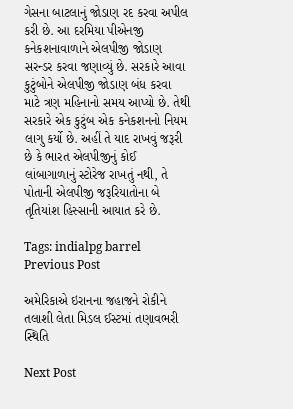ગેસના બાટલાનું જોડાણ રદ કરવા અપીલ કરી છે. આ દરમિયા પીએનજી કનેકશનાવાળાને એલપીજી જોડાણ સરન્ડર કરવા જણાવ્યું છે. સરકારે આવા કુટુંબોને એલપીજી જોડાણ બંધ કરવા માટે ત્રણ મહિનાનો સમય આપ્યો છે. તેથી સરકારે એક કુટુંબ એક કનેકશનનો નિયમ લાગુ કર્યો છે. અહીં તે યાદ રાખવું જરૂરી છે કે ભારત એલપીજીનું કોઈ લાંબાગાળાનું સ્ટોરેજ રાખતું નથી, તે પોતાની એલપીજી જરૂરિયાતોના બે તૃતિયાંશ હિસ્સાની આયાત કરે છે.

Tags: indialpg barrel
Previous Post

અમેરિકાએ ઇરાનના જહાજને રોકીને તલાશી લેતા મિડલ ઈસ્ટમાં તણાવભરી સ્થિતિ

Next Post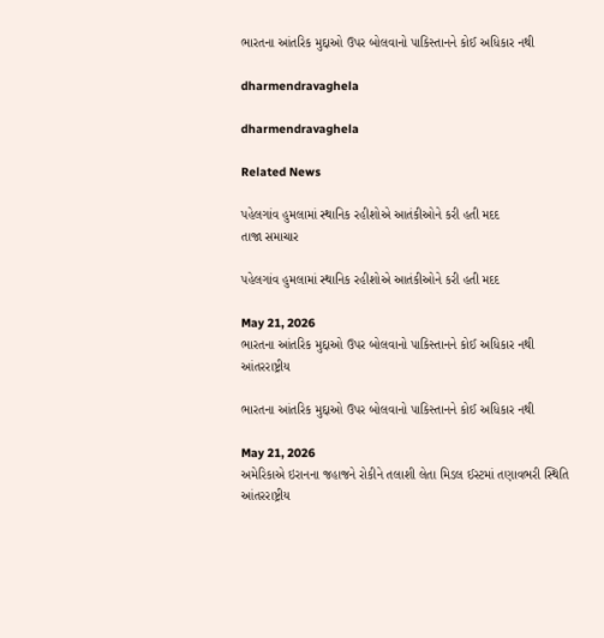ભારતના આંતરિક મુદ્દાઓ ઉપર બોલવાનો પાકિસ્તાનને કોઈ અધિકાર નથી

dharmendravaghela

dharmendravaghela

Related News

પહેલગાંવ હુમલામાં સ્થાનિક રહીશોએ આતંકીઓને કરી હતી મદદ
તાજા સમાચાર

પહેલગાંવ હુમલામાં સ્થાનિક રહીશોએ આતંકીઓને કરી હતી મદદ

May 21, 2026
ભારતના આંતરિક મુદ્દાઓ ઉપર બોલવાનો પાકિસ્તાનને કોઈ અધિકાર નથી
આંતરરાષ્ટ્રીય

ભારતના આંતરિક મુદ્દાઓ ઉપર બોલવાનો પાકિસ્તાનને કોઈ અધિકાર નથી

May 21, 2026
અમેરિકાએ ઇરાનના જહાજને રોકીને તલાશી લેતા મિડલ ઈસ્ટમાં તણાવભરી સ્થિતિ
આંતરરાષ્ટ્રીય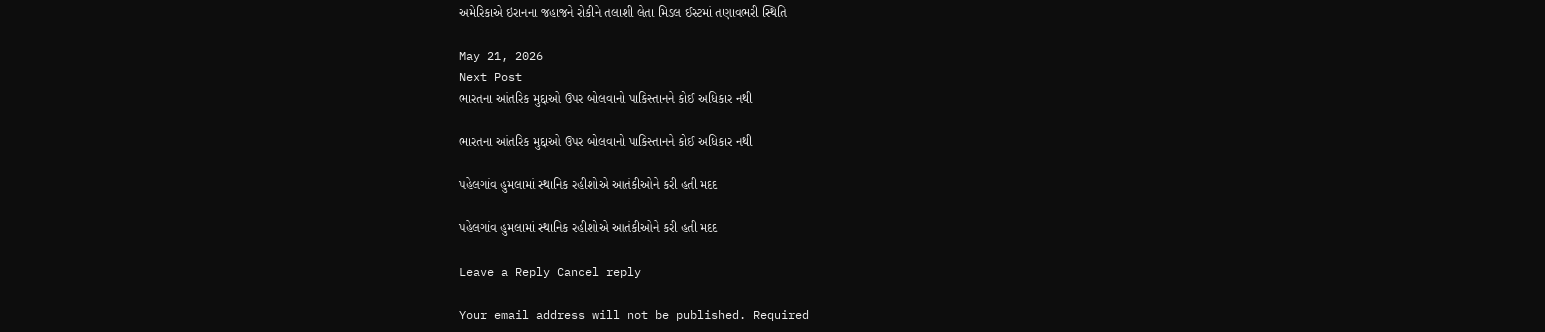અમેરિકાએ ઇરાનના જહાજને રોકીને તલાશી લેતા મિડલ ઈસ્ટમાં તણાવભરી સ્થિતિ

May 21, 2026
Next Post
ભારતના આંતરિક મુદ્દાઓ ઉપર બોલવાનો પાકિસ્તાનને કોઈ અધિકાર નથી

ભારતના આંતરિક મુદ્દાઓ ઉપર બોલવાનો પાકિસ્તાનને કોઈ અધિકાર નથી

પહેલગાંવ હુમલામાં સ્થાનિક રહીશોએ આતંકીઓને કરી હતી મદદ

પહેલગાંવ હુમલામાં સ્થાનિક રહીશોએ આતંકીઓને કરી હતી મદદ

Leave a Reply Cancel reply

Your email address will not be published. Required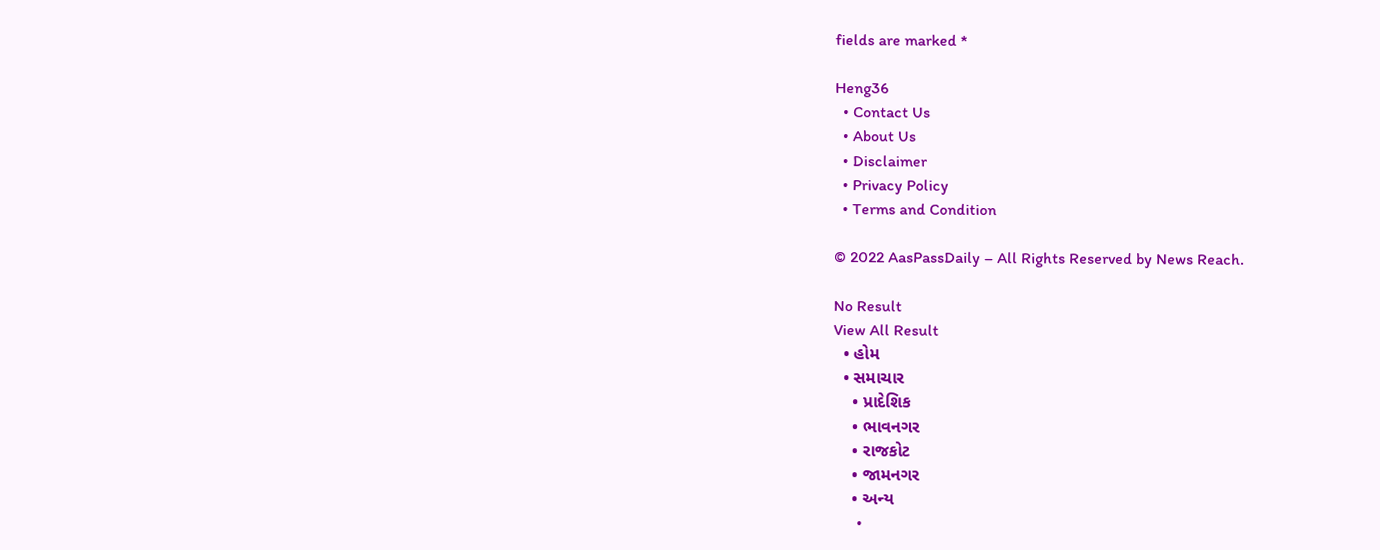fields are marked *

Heng36
  • Contact Us
  • About Us
  • Disclaimer
  • Privacy Policy
  • Terms and Condition

© 2022 AasPassDaily – All Rights Reserved by News Reach.

No Result
View All Result
  • હોમ
  • સમાચાર
    • પ્રાદેશિક
    • ભાવનગર
    • રાજકોટ
    • જામનગર
    • અન્ય
      •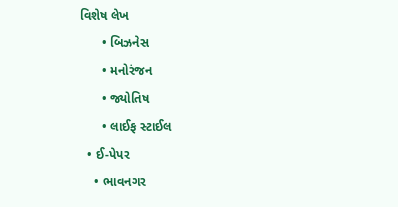વિશેષ લેખ
      • બિઝનેસ
      • મનોરંજન
      • જ્યોતિષ
      • લાઈફ સ્ટાઈલ
  • ઈ-પેપર
    • ભાવનગર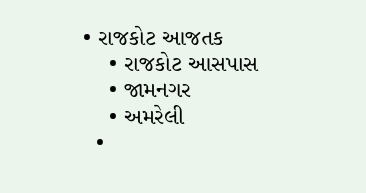• રાજકોટ આજતક
    • રાજકોટ આસપાસ
    • જામનગર
    • અમરેલી
  •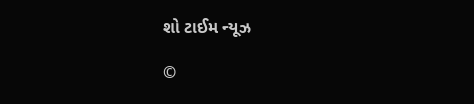શો ટાઈમ ન્યૂઝ

©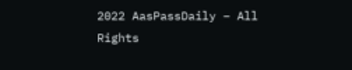2022 AasPassDaily – All Rights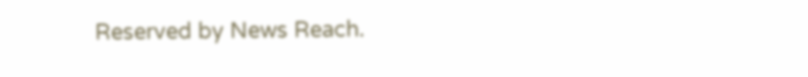Reserved by News Reach.